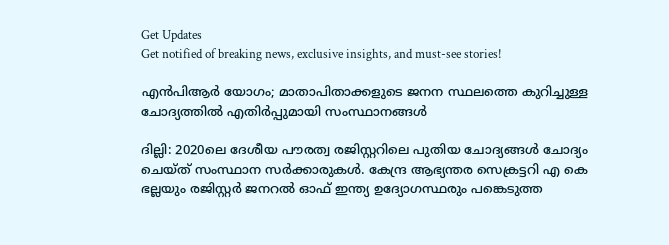Get Updates
Get notified of breaking news, exclusive insights, and must-see stories!

എന്‍പിആര്‍ യോഗം; മാതാപിതാക്കളുടെ ജനന സ്ഥലത്തെ കുറിച്ചുള്ള ചോദ്യത്തില്‍ എതിര്‍പ്പുമായി സംസ്ഥാനങ്ങള്‍

ദില്ലി: 2020ലെ ദേശീയ പൗരത്വ രജിസ്റ്ററിലെ പുതിയ ചോദ്യങ്ങള്‍ ചോദ്യം ചെയ്ത് സംസ്ഥാന സർക്കാരുകൾ. കേന്ദ്ര ആഭ്യന്തര സെക്രട്ടറി എ കെ ഭല്ലയും രജിസ്റ്റര്‍ ജനറല്‍ ഓഫ് ഇന്ത്യ ഉദ്യോഗസ്ഥരും പങ്കെടുത്ത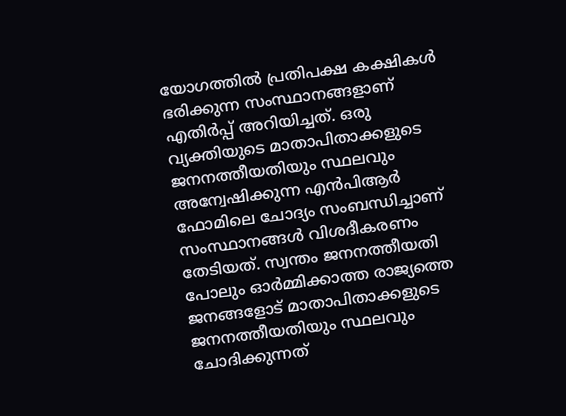യോഗത്തില്‍ പ്രതിപക്ഷ കക്ഷികള്‍ ഭരിക്കുന്ന സംസ്ഥാനങ്ങളാണ് എതിര്‍പ്പ് അറിയിച്ചത്. ഒരു വ്യക്തിയുടെ മാതാപിതാക്കളുടെ ജനനത്തീയതിയും സ്ഥലവും അന്വേഷിക്കുന്ന എന്‍പിആര്‍ ഫോമിലെ ചോദ്യം സംബന്ധിച്ചാണ് സംസ്ഥാനങ്ങള്‍ വിശദീകരണം തേടിയത്. സ്വന്തം ജനനത്തീയതി പോലും ഓര്‍മ്മിക്കാത്ത രാജ്യത്തെ ജനങ്ങളോട് മാതാപിതാക്കളുടെ ജനനത്തീയതിയും സ്ഥലവും ചോദിക്കുന്നത്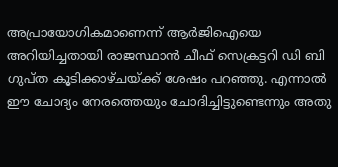അപ്രായോഗികമാണെന്ന് ആര്‍ജിഐയെ അറിയിച്ചതായി രാജസ്ഥാന്‍ ചീഫ് സെക്രട്ടറി ഡി ബി ഗുപ്ത കൂടിക്കാഴ്ചയ്ക്ക് ശേഷം പറഞ്ഞു. എന്നാല്‍ ഈ ചോദ്യം നേരത്തെയും ചോദിച്ചിട്ടുണ്ടെന്നും അതു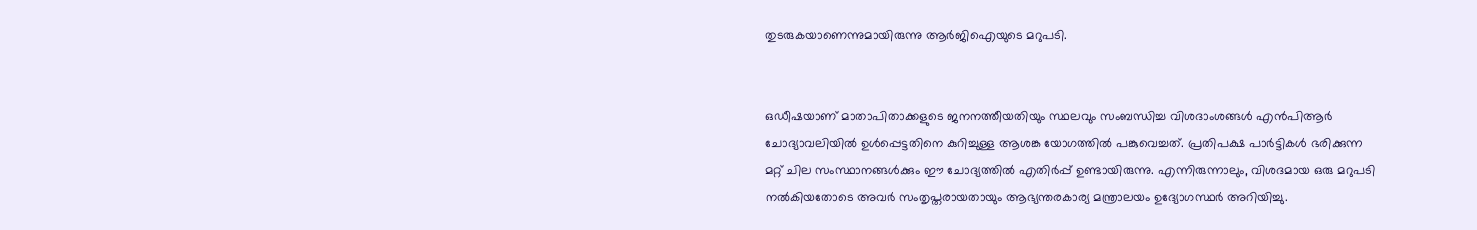തുടരുകയാണെന്നുമായിരുന്നു ആര്‍ജിഐയുടെ മറുപടി.


ഒഡീഷയാണ് മാതാപിതാക്കളുടെ ജനനത്തീയതിയും സ്ഥലവും സംബന്ധിച്ച വിശദാംശങ്ങള്‍ എന്‍പിആര്‍ ചോദ്യാവലിയില്‍ ഉള്‍പ്പെട്ടതിനെ കുറിച്ചുള്ള ആശങ്ക യോഗത്തില്‍ പങ്കുവെച്ചത്. പ്രതിപക്ഷ പാര്‍ട്ടികള്‍ ഭരിക്കുന്ന മറ്റ് ചില സംസ്ഥാനങ്ങള്‍ക്കും ഈ ചോദ്യത്തില്‍ എതിര്‍പ്പ് ഉണ്ടായിരുന്നു. എന്നിരുന്നാലും, വിശദമായ ഒരു മറുപടി നല്‍കിയതോടെ അവര്‍ സംതൃപ്തരായതായും ആഭ്യന്തരകാര്യ മന്ത്രാലയം ഉദ്യോഗസ്ഥര്‍ അറിയിച്ചു.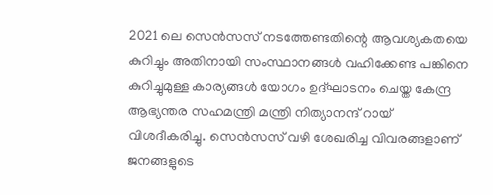2021 ലെ സെന്‍സസ് നടത്തേണ്ടതിന്റെ ആവശ്യകതയെ കുറിച്ചും അതിനായി സംസ്ഥാനങ്ങള്‍ വഹിക്കേണ്ട പങ്കിനെ കുറിച്ചുമുള്ള കാര്യങ്ങള്‍ യോഗം ഉദ്ഘാടനം ചെയ്ത കേന്ദ്ര ആഭ്യന്തര സഹമന്ത്രി മന്ത്രി നിത്യാനന്ദ് റായ് വിശദീകരിച്ചു. സെന്‍സസ് വഴി ശേഖരിച്ച വിവരങ്ങളാണ് ജനങ്ങളുടെ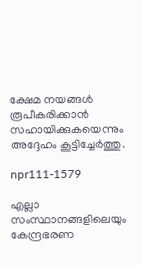ക്ഷേമ നയങ്ങള്‍ രൂപീകരിക്കാന്‍ സഹായിക്കുകയെന്നും അദ്ദേഹം കൂട്ടിച്ചേര്‍ത്തു.

npr111-1579

എല്ലാ സംസ്ഥാനങ്ങളിലെയും കേന്ദ്രഭരണ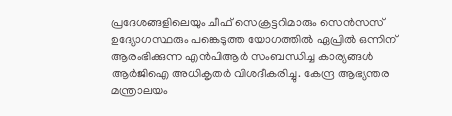പ്രദേശങ്ങളിലെയും ചീഫ് സെക്രട്ടറിമാരും സെന്‍സസ് ഉദ്യോഗസ്ഥരും പങ്കെടുത്ത യോഗത്തില്‍ ഏപ്രില്‍ ഒന്നിന് ആരംഭിക്കുന്ന എന്‍പിആര്‍ സംബന്ധിച്ച കാര്യങ്ങള്‍ ആര്‍ജിഐ അധികൃതര്‍ വിശദീകരിച്ചു. കേന്ദ്ര ആഭ്യന്തര മന്ത്രാലയം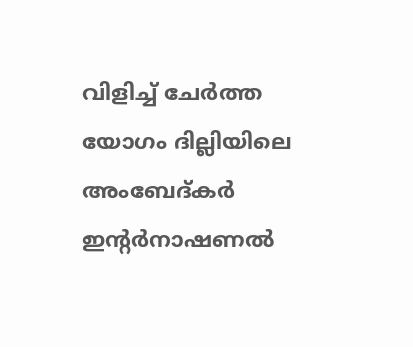വിളിച്ച് ചേര്‍ത്ത യോഗം ദില്ലിയിലെ അംബേദ്കര്‍ ഇന്റര്‍നാഷണല്‍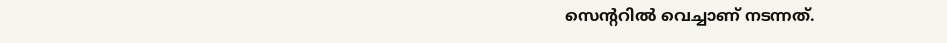സെന്ററില്‍ വെച്ചാണ് നടന്നത്.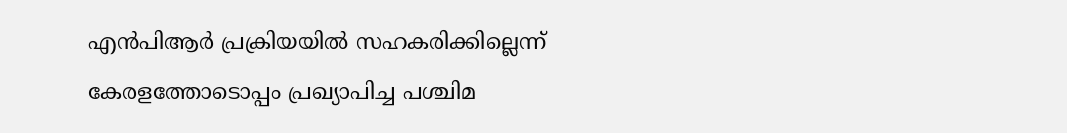എന്‍പിആര്‍ പ്രക്രിയയില്‍ സഹകരിക്കില്ലെന്ന് കേരളത്തോടൊപ്പം പ്രഖ്യാപിച്ച പശ്ചിമ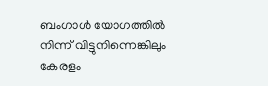ബംഗാള്‍ യോഗത്തില്‍ നിന്ന് വിട്ടുനിന്നെങ്കിലും കേരളം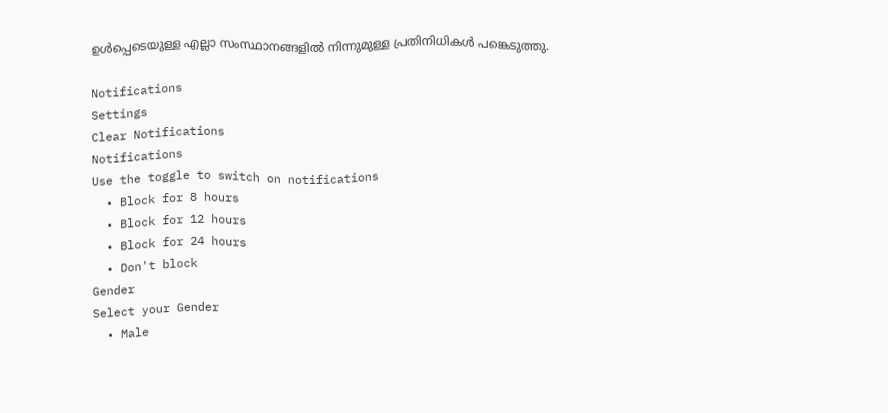ഉള്‍പ്പെടെയുള്ള എല്ലാ സംസ്ഥാനങ്ങളില്‍ നിന്നുമുള്ള പ്രതിനിധികള്‍ പങ്കെടുത്തു.

Notifications
Settings
Clear Notifications
Notifications
Use the toggle to switch on notifications
  • Block for 8 hours
  • Block for 12 hours
  • Block for 24 hours
  • Don't block
Gender
Select your Gender
  • Male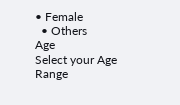• Female
  • Others
Age
Select your Age Range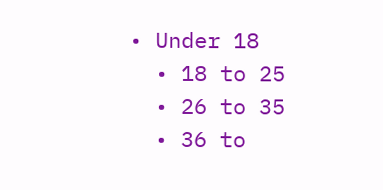• Under 18
  • 18 to 25
  • 26 to 35
  • 36 to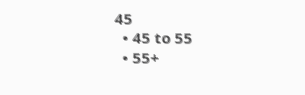45
  • 45 to 55
  • 55+